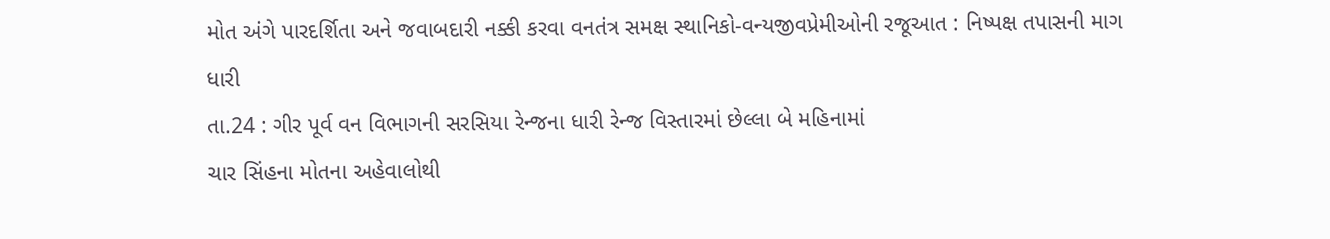મોત અંગે પારદર્શિતા અને જવાબદારી નક્કી કરવા વનતંત્ર સમક્ષ સ્થાનિકો-વન્યજીવપ્રેમીઓની રજૂઆત : નિષ્પક્ષ તપાસની માગ
ધારી
તા.24 : ગીર પૂર્વ વન વિભાગની સરસિયા રેન્જના ધારી રેન્જ વિસ્તારમાં છેલ્લા બે મહિનામાં
ચાર સિંહના મોતના અહેવાલોથી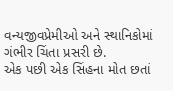વન્યજીવપ્રેમીઓ અને સ્થાનિકોમાં ગંભીર ચિંતા પ્રસરી છે.
એક પછી એક સિંહના મોત છતાં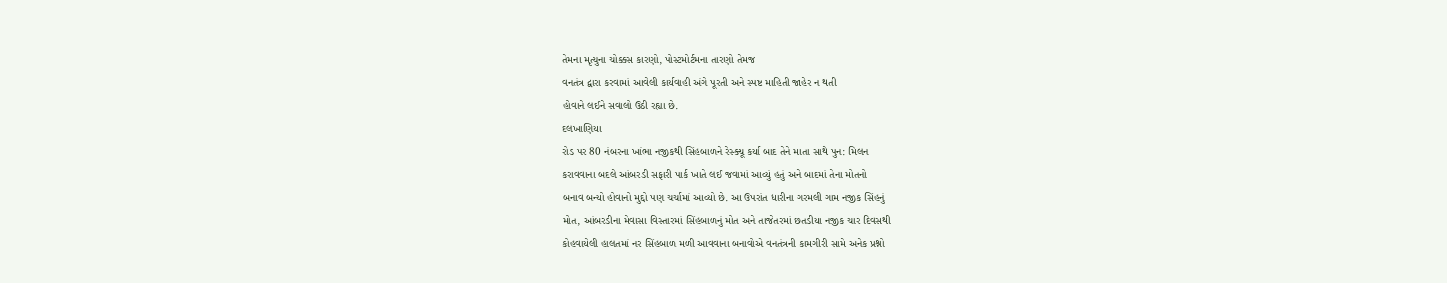તેમના મૃત્યુના ચોક્કસ કારણો, પોસ્ટમોર્ટમના તારણો તેમજ
વનતંત્ર દ્વારા કરવામાં આવેલી કાર્યવાહી અંગે પૂરતી અને સ્પષ્ટ માહિતી જાહેર ન થતી
હોવાને લઈને સવાલો ઉઠી રહ્યા છે.
દલખાણિયા
રોડ પર 80 નંબરના ખાંભા નજીકથી સિંહબાળને રેસ્ક્યૂ કર્યા બાદ તેને માતા સાથે પુન: મિલન
કરાવવાના બદલે આંબરડી સફારી પાર્ક ખાતે લઈ જવામાં આવ્યું હતું અને બાદમાં તેના મોતનો
બનાવ બન્યો હોવાનો મુદ્દો પણ ચર્ચામાં આવ્યો છે. આ ઉપરાંત ધારીના ગરમલી ગામ નજીક સિંહનું
મોત, આંબરડીના મેવાસા વિસ્તારમાં સિંહબાળનું મોત અને તાજેતરમાં છતડીયા નજીક ચાર દિવસથી
કોહવાયેલી હાલતમાં નર સિંહબાળ મળી આવવાના બનાવોએ વનતંત્રની કામગીરી સામે અનેક પ્રશ્નો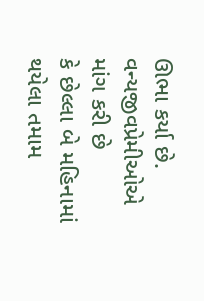ઊભા કર્યા છે. વન્યજીવપ્રેમીઓએ માંગ કરી છે
કે છેલ્લા બે મહિનામાં થયેલા તમામ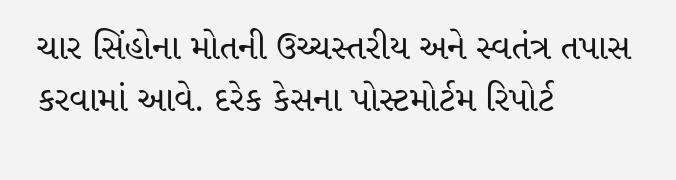ચાર સિંહોના મોતની ઉચ્ચસ્તરીય અને સ્વતંત્ર તપાસ
કરવામાં આવે. દરેક કેસના પોસ્ટમોર્ટમ રિપોર્ટ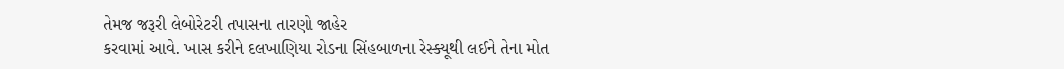તેમજ જરૂરી લેબોરેટરી તપાસના તારણો જાહેર
કરવામાં આવે. ખાસ કરીને દલખાણિયા રોડના સિંહબાળના રેસ્ક્યૂથી લઈને તેના મોત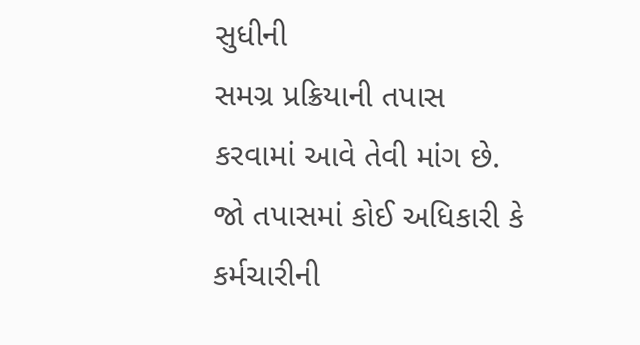સુધીની
સમગ્ર પ્રક્રિયાની તપાસ કરવામાં આવે તેવી માંગ છે. જો તપાસમાં કોઈ અધિકારી કે કર્મચારીની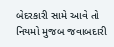બેદરકારી સામે આવે તો નિયમો મુજબ જવાબદારી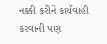નક્કી કરીને કાર્યવાહી કરવાની પણ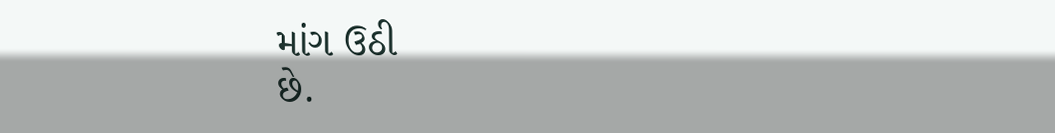માંગ ઉઠી
છે.